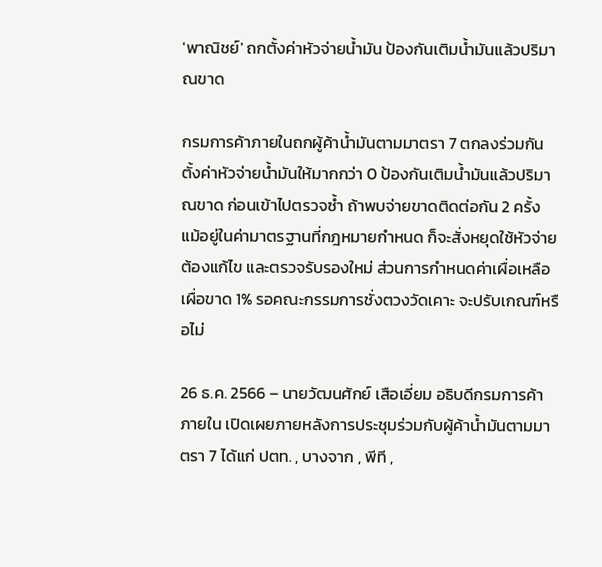'พาณิชย์' ถกตั้งค่าหัวจ่ายน้ำมัน ป้องกันเติมน้ำมันแล้วปริมาณขาด

กรมการค้าภายในถกผู้ค้าน้ำมันตามมาตรา 7 ตกลงร่วมกัน ตั้งค่าหัวจ่ายน้ำมันให้มากกว่า 0 ป้องกันเติมน้ำมันแล้วปริมาณขาด ก่อนเข้าไปตรวจซ้ำ ถ้าพบจ่ายขาดติดต่อกัน 2 ครั้ง แม้อยู่ในค่ามาตรฐานที่กฎหมายกำหนด ก็จะสั่งหยุดใช้หัวจ่าย ต้องแก้ไข และตรวจรับรองใหม่ ส่วนการกำหนดค่าเผื่อเหลือเผื่อขาด 1% รอคณะกรรมการชั่งตวงวัดเคาะ จะปรับเกณฑ์หรือไม่

26 ธ.ค. 2566 – นายวัฒนศักย์ เสือเอี่ยม อธิบดีกรมการค้าภายใน เปิดเผยภายหลังการประชุมร่วมกับผู้ค้าน้ำมันตามมาตรา 7 ได้แก่ ปตท. , บางจาก , พีที ,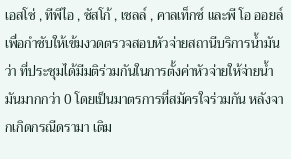เอสโซ่ , ทีพีไอ , ซัสโก้ , เชลล์ , คาลเท็กซ์ และพี โอ ออยล์ เพื่อกำชับให้เข้มงวดตรวจสอบหัวจ่ายสถานีบริการน้ำมัน ว่า ที่ประชุมได้มีมติร่วมกันในการตั้งค่าหัวจ่ายให้จ่ายน้ำมันมากกว่า 0 โดยเป็นมาตรการที่สมัครใจร่วมกัน หลังจากเกิดกรณีดรามา เติม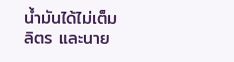น้ำมันได้ไม่เต็มลิตร และนาย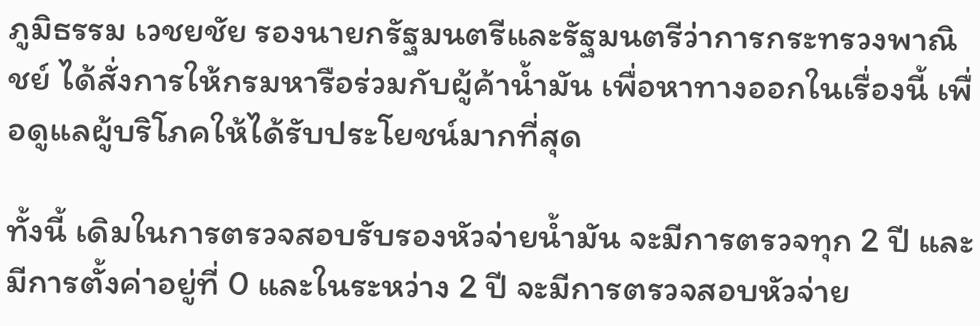ภูมิธรรม เวชยชัย รองนายกรัฐมนตรีและรัฐมนตรีว่าการกระทรวงพาณิชย์ ได้สั่งการให้กรมหารือร่วมกับผู้ค้าน้ำมัน เพื่อหาทางออกในเรื่องนี้ เพื่อดูแลผู้บริโภคให้ได้รับประโยชน์มากที่สุด

ทั้งนี้ เดิมในการตรวจสอบรับรองหัวจ่ายน้ำมัน จะมีการตรวจทุก 2 ปี และมีการตั้งค่าอยู่ที่ 0 และในระหว่าง 2 ปี จะมีการตรวจสอบหัวจ่าย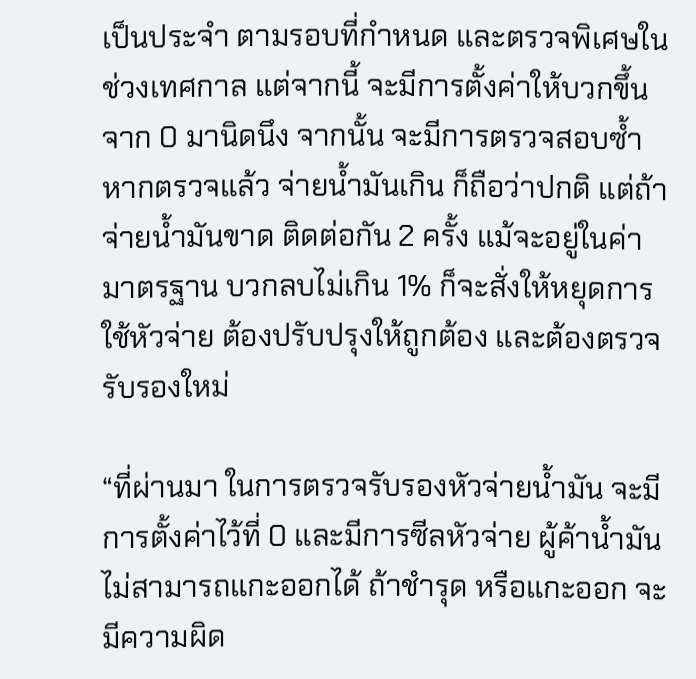เป็นประจำ ตามรอบที่กำหนด และตรวจพิเศษในช่วงเทศกาล แต่จากนี้ จะมีการตั้งค่าให้บวกขึ้นจาก 0 มานิดนึง จากนั้น จะมีการตรวจสอบซ้ำ หากตรวจแล้ว จ่ายน้ำมันเกิน ก็ถือว่าปกติ แต่ถ้าจ่ายน้ำมันขาด ติดต่อกัน 2 ครั้ง แม้จะอยู่ในค่ามาตรฐาน บวกลบไม่เกิน 1% ก็จะสั่งให้หยุดการใช้หัวจ่าย ต้องปรับปรุงให้ถูกต้อง และต้องตรวจรับรองใหม่

“ที่ผ่านมา ในการตรวจรับรองหัวจ่ายน้ำมัน จะมีการตั้งค่าไว้ที่ 0 และมีการซีลหัวจ่าย ผู้ค้าน้ำมันไม่สามารถแกะออกได้ ถ้าชำรุด หรือแกะออก จะมีความผิด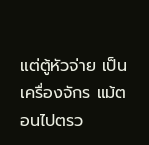แต่ตู้หัวจ่าย เป็นเครื่องจักร แม้ตอนไปตรว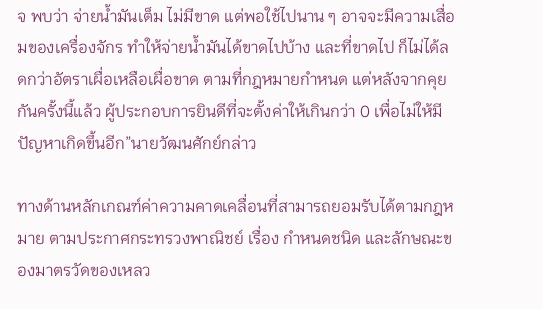จ พบว่า จ่ายน้ำมันเต็ม ไม่มีขาด แต่พอใช้ไปนาน ๆ อาจจะมีความเสื่อมของเครื่องจักร ทำให้จ่ายน้ำมันได้ขาดไปบ้าง และที่ขาดไป ก็ไม่ได้ลดกว่าอัตราเผื่อเหลือเผื่อขาด ตามที่กฎหมายกำหนด แต่หลังจากคุยกันครั้งนี้แล้ว ผู้ประกอบการยินดีที่จะตั้งค่าให้เกินกว่า 0 เพื่อไม่ให้มีปัญหาเกิดขึ้นอีก”นายวัฒนศักย์กล่าว

ทางด้านหลักเกณฑ์ค่าความคาดเคลื่อนที่สามารถยอมรับได้ตามกฎหมาย ตามประกาศกระทรวงพาณิชย์ เรื่อง กำหนดชนิด และลักษณะของมาตรวัดของเหลว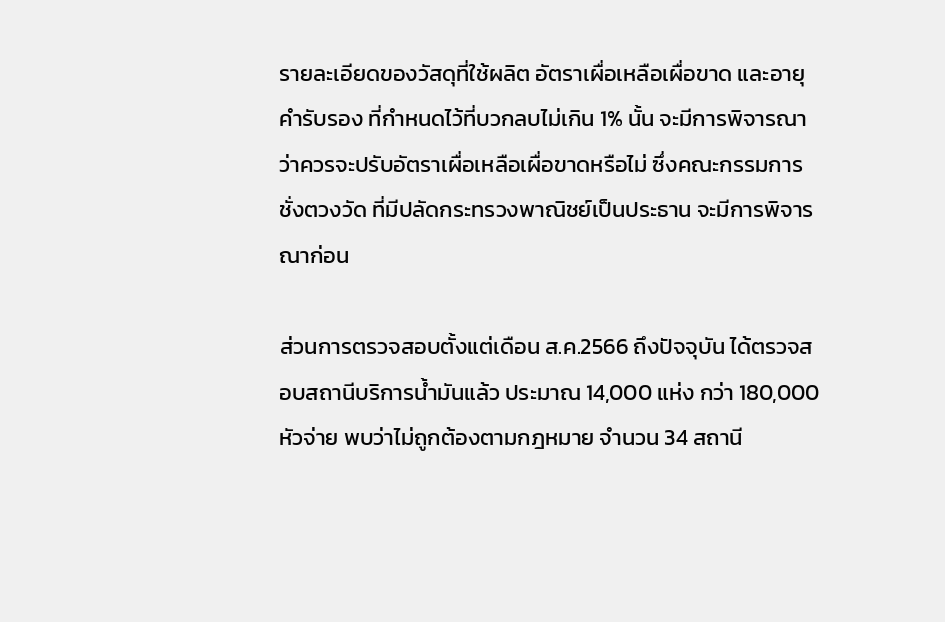รายละเอียดของวัสดุที่ใช้ผลิต อัตราเผื่อเหลือเผื่อขาด และอายุคำรับรอง ที่กำหนดไว้ที่บวกลบไม่เกิน 1% นั้น จะมีการพิจารณาว่าควรจะปรับอัตราเผื่อเหลือเผื่อขาดหรือไม่ ซึ่งคณะกรรมการชั่งตวงวัด ที่มีปลัดกระทรวงพาณิชย์เป็นประธาน จะมีการพิจารณาก่อน

ส่วนการตรวจสอบตั้งแต่เดือน ส.ค.2566 ถึงปัจจุบัน ได้ตรวจสอบสถานีบริการน้ำมันแล้ว ประมาณ 14,000 แห่ง กว่า 180,000 หัวจ่าย พบว่าไม่ถูกต้องตามกฎหมาย จำนวน 34 สถานี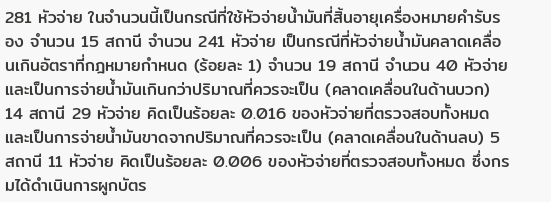281 หัวจ่าย ในจำนวนนี้เป็นกรณีที่ใช้หัวจ่ายน้ำมันที่สิ้นอายุเครื่องหมายคำรับรอง จำนวน 15 สถานี จำนวน 241 หัวจ่าย เป็นกรณีที่หัวจ่ายน้ำมันคลาดเคลื่อนเกินอัตราที่กฎหมายกำหนด (ร้อยละ 1) จำนวน 19 สถานี จำนวน 40 หัวจ่าย และเป็นการจ่ายน้ำมันเกินกว่าปริมาณที่ควรจะเป็น (คลาดเคลื่อนในด้านบวก) 14 สถานี 29 หัวจ่าย คิดเป็นร้อยละ 0.016 ของหัวจ่ายที่ตรวจสอบทั้งหมด และเป็นการจ่ายน้ำมันขาดจากปริมาณที่ควรจะเป็น (คลาดเคลื่อนในด้านลบ) 5 สถานี 11 หัวจ่าย คิดเป็นร้อยละ 0.006 ของหัวจ่ายที่ตรวจสอบทั้งหมด ซึ่งกรมได้ดำเนินการผูกบัตร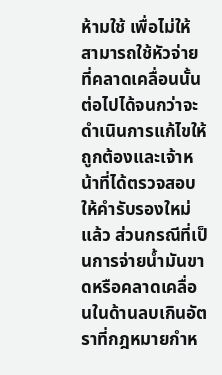ห้ามใช้ เพื่อไม่ให้สามารถใช้หัวจ่ายที่คลาดเคลื่อนนั้นต่อไปได้จนกว่าจะดำเนินการแก้ไขให้ถูกต้องและเจ้าหน้าที่ได้ตรวจสอบให้คำรับรองใหม่แล้ว ส่วนกรณีที่เป็นการจ่ายน้ำมันขาดหรือคลาดเคลื่อนในด้านลบเกินอัตราที่กฎหมายกำห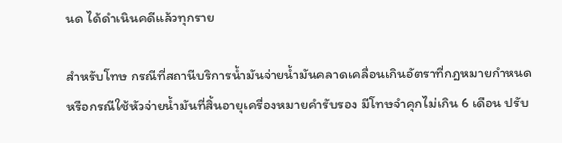นด ได้ดำเนินคดีแล้วทุกราย

สำหรับโทษ กรณีที่สถานีบริการน้ำมันจ่ายน้ำมันคลาดเคลื่อนเกินอัตราที่กฎหมายกำหนด หรือกรณีใช้หัวจ่ายน้ำมันที่สิ้นอายุเครื่องหมายคำรับรอง มีโทษจำคุกไม่เกิน 6 เดือน ปรับ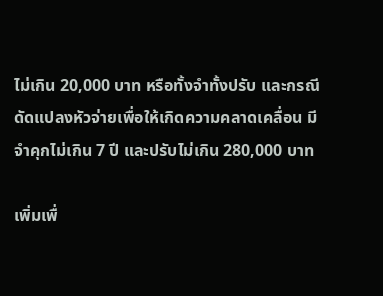ไม่เกิน 20,000 บาท หรือทั้งจำทั้งปรับ และกรณีดัดแปลงหัวจ่ายเพื่อให้เกิดความคลาดเคลื่อน มีจำคุกไม่เกิน 7 ปี และปรับไม่เกิน 280,000 บาท

เพิ่มเพื่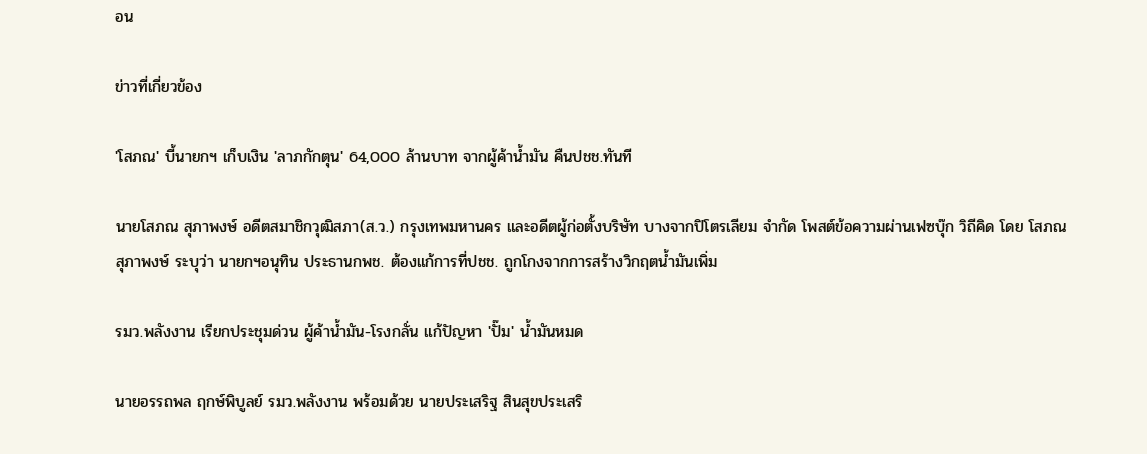อน

ข่าวที่เกี่ยวข้อง

'โสภณ' บี้นายกฯ เก็บเงิน 'ลาภกักตุน' 64,000 ล้านบาท จากผู้ค้าน้ำมัน คืนปชช.ทันที

นายโสภณ สุภาพงษ์ อดีตสมาชิกวุฒิสภา(ส.ว.) กรุงเทพมหานคร และอดีตผู้ก่อตั้งบริษัท บางจากปิโตรเลียม จำกัด โพสต์ข้อความผ่านเฟซบุ๊ก วิถีคิด โดย โสภณ สุภาพงษ์ ระบุว่า นายกฯอนุทิน ประธานกพช. ต้องแก้การที่ปชช. ถูกโกงจากการสร้างวิกฤตน้ำมันเพิ่ม

รมว.พลังงาน เรียกประชุมด่วน ผู้ค้าน้ำมัน-โรงกลั่น แก้ปัญหา 'ปั๊ม' น้ำมันหมด

นายอรรถพล ฤกษ์พิบูลย์ รมว.พลังงาน พร้อมด้วย นายประเสริฐ สินสุขประเสริ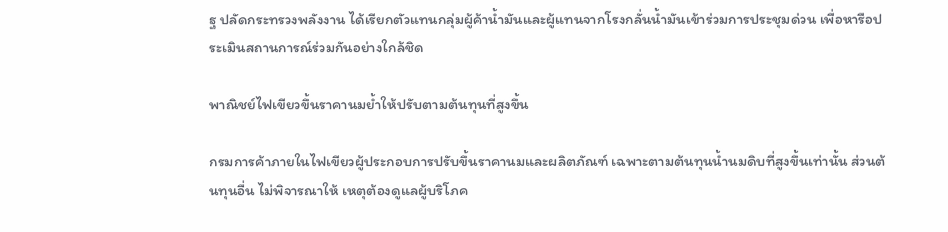ฐ ปลัดกระทรวงพลังงาน ได้เรียกตัวแทนกลุ่มผู้ค้าน้ำมันและผู้แทนจากโรงกลั่นน้ำมันเข้าร่วมการประชุมด่วน เพื่อหารือประเมินสถานการณ์ร่วมกันอย่างใกล้ชิด

พาณิชย์ไฟเขียวขึ้นราคานมย้ำให้ปรับตามต้นทุนที่สูงขึ้น

กรมการค้าภายในไฟเขียวผู้ประกอบการปรับขึ้นราคานมและผลิตภัณฑ์ เฉพาะตามต้นทุนน้ำนมดิบที่สูงขึ้นเท่านั้น ส่วนต้นทุนอื่น ไม่พิจารณาให้ เหตุต้องดูแลผู้บริโภค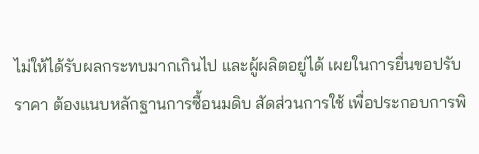ไม่ให้ได้รับผลกระทบมากเกินไป และผู้ผลิตอยู่ได้ เผยในการยื่นขอปรับราคา ต้องแนบหลักฐานการซื้อนมดิบ สัดส่วนการใช้ เพื่อประกอบการพิ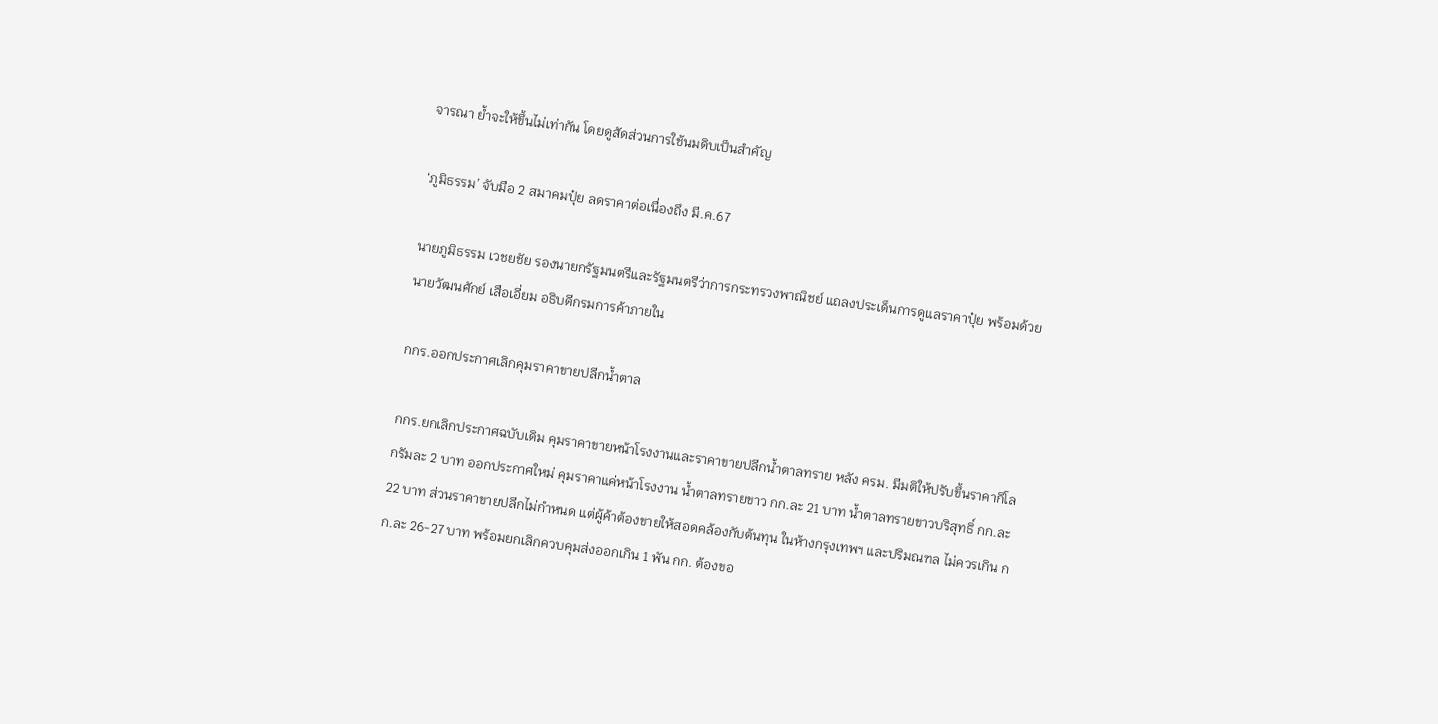จารณา ย้ำจะให้ขึ้นไม่เท่ากัน โดยดูสัดส่วนการใช้นมดิบเป็นสำคัญ

‘ภูมิธรรม’ จับมือ 2 สมาคมปุ๋ย ลดราคาต่อเนื่องถึง มี.ค.67

นายภูมิธรรม เวชยชัย รองนายกรัฐมนตรีและรัฐมนตรีว่าการกระทรวงพาณิชย์ แถลงประเด็นการดูแลราคาปุ๋ย พร้อมด้วยนายวัฒนศักย์ เสือเอี่ยม อธิบดีกรมการค้าภายใน

กกร.ออกประกาศเลิกคุมราคาขายปลีกน้ำตาล

กกร.ยกเลิกประกาศฉบับเดิม คุมราคาขายหน้าโรงงานและราคาขายปลีกน้ำตาลทราย หลัง ครม. มีมติให้ปรับขึ้นราคากิโลกรัมละ 2 บาท ออกประกาศใหม่ คุมราคาแค่หน้าโรงงาน น้ำตาลทรายขาว กก.ละ 21 บาท น้ำตาลทรายขาวบริสุทธิ์ กก.ละ 22 บาท ส่วนราคาขายปลีกไม่กำหนด แต่ผู้ค้าต้องขายให้สอดคล้องกับต้นทุน ในห้างกรุงเทพฯ และปริมณฑล ไม่ควรเกิน กก.ละ 26-27 บาท พร้อมยกเลิกควบคุมส่งออกเกิน 1 พัน กก. ต้องขอ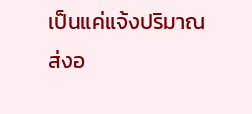เป็นแค่แจ้งปริมาณส่งอ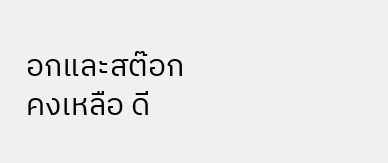อกและสต๊อกคงเหลือ ดี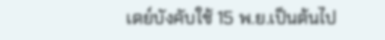เดย์บังคับใช้ 15 พ.ย.เป็นต้นไป